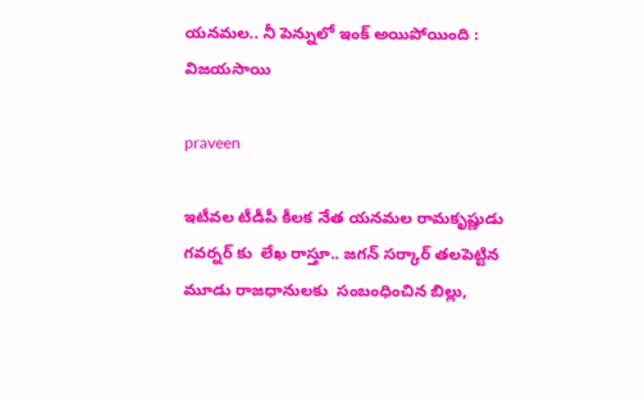యనమల.. నీ పెన్నులో ఇంక్ అయిపోయింది : విజయసాయి

praveen

ఇటీవల టీడీపీ కీలక నేత యనమల రామకృష్ణుడు గవర్నర్ కు  లేఖ రాస్తూ.. జగన్ సర్కార్ తలపెట్టిన మూడు రాజధానులకు  సంబంధించిన బిల్లు,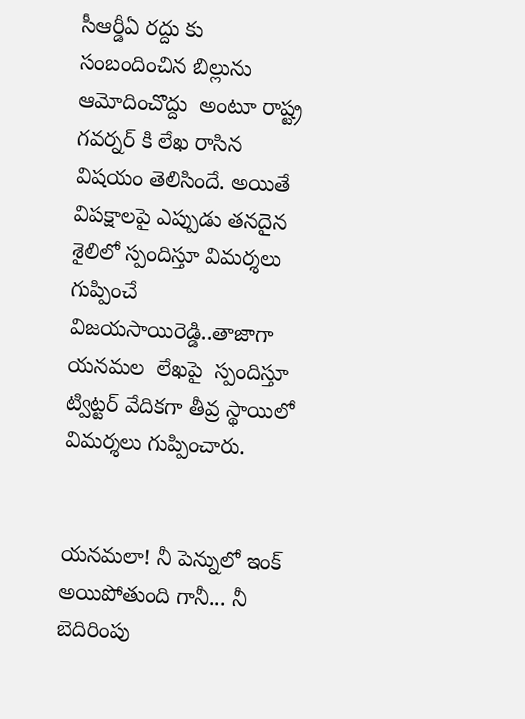సీఆర్డీఏ రద్దు కు సంబందించిన బిల్లును  ఆమోదించొద్దు  అంటూ రాష్ట్ర గవర్నర్ కి లేఖ రాసిన విషయం తెలిసిందే. అయితే విపక్షాలపై ఎప్పుడు తనదైన శైలిలో స్పందిస్తూ విమర్శలు గుప్పించే విజయసాయిరెడ్డి..తాజాగా యనమల  లేఖపై  స్పందిస్తూ ట్విట్టర్ వేదికగా తీవ్ర స్థాయిలో విమర్శలు గుప్పించారు.


యనమలా! నీ పెన్నులో ఇంక్ అయిపోతుంది గానీ... నీ బెదిరింపు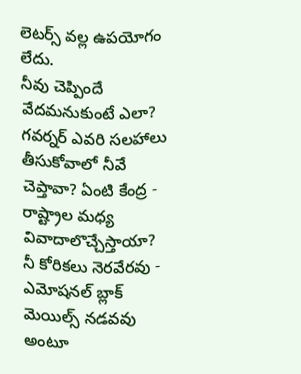లెటర్స్ వల్ల ఉపయోగం లేదు.
నీవు చెప్పిందే వేదమనుకుంటే ఎలా? గవర్నర్ ఎవరి సలహాలు తీసుకోవాలో నీవే చెప్తావా? ఏంటి కేంద్ర - రాష్ట్రాల మధ్య వివాదాలొచ్చేస్తాయా? నీ కోరికలు నెరవేరవు - ఎమోషనల్ బ్లాక్ మెయిల్స్ నడవవు అంటూ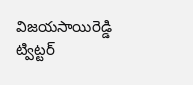విజయసాయిరెడ్డి ట్విట్టర్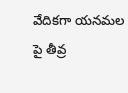వేదికగా యనమల పై తీవ్ర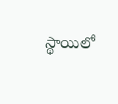స్థాయిలో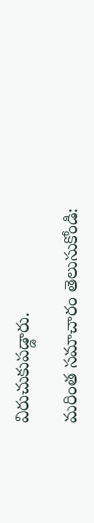విరుచుకుపడ్డారు.

మరింత సమాచారం తెలుసుకోండి: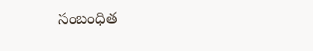సంబంధిత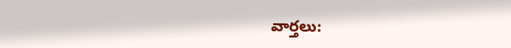వార్తలు: